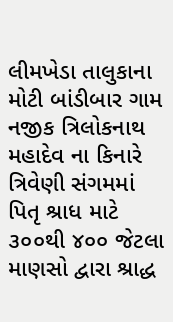લીમખેડા તાલુકાના મોટી બાંડીબાર ગામ નજીક ત્રિલોકનાથ મહાદેવ ના કિનારે ત્રિવેણી સંગમમાં પિતૃ શ્રાધ માટે ૩૦૦થી ૪૦૦ જેટલા માણસો દ્વારા શ્રાદ્ધ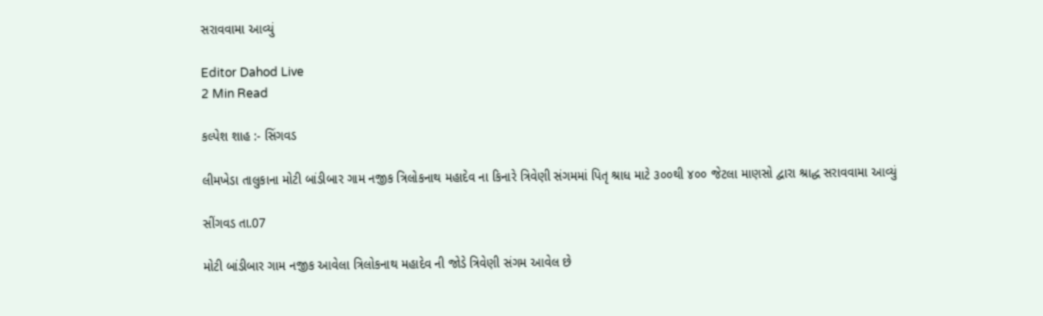સરાવવામા આવ્યું

Editor Dahod Live
2 Min Read

કલ્પેશ શાહ :- સિંગવડ

લીમખેડા તાલુકાના મોટી બાંડીબાર ગામ નજીક ત્રિલોકનાથ મહાદેવ ના કિનારે ત્રિવેણી સંગમમાં પિતૃ શ્રાધ માટે ૩૦૦થી ૪૦૦ જેટલા માણસો દ્વારા શ્રાદ્ધ સરાવવામા આવ્યું

સીંગવડ તા.07

મોટી બાંડીબાર ગામ નજીક આવેલા ત્રિલોકનાથ મહાદેવ ની જોડે ત્રિવેણી સંગમ આવેલ છે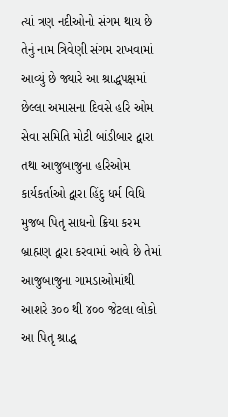ત્યાં ત્રણ નદીઓનો સંગમ થાય છે તેનું નામ ત્રિવેણી સંગમ રાખવામાં આવ્યું છે જ્યારે આ શ્રાદ્ધપક્ષમાં છેલ્લા અમાસના દિવસે હરિ ઓમ સેવા સમિતિ મોટી બાંડીબાર દ્વારા તથા આજુબાજુના હરિઓમ કાર્યકર્તાઓ દ્વારા હિંદુ ધર્મ વિધિ મુજબ પિતૃ સાધનો ક્રિયા કરમ બ્રાહ્મણ દ્વારા કરવામાં આવે છે તેમાં આજુબાજુના ગામડાઓમાંથી આશરે ૩૦૦ થી ૪૦૦ જેટલા લોકો આ પિતૃ શ્રાદ્ધ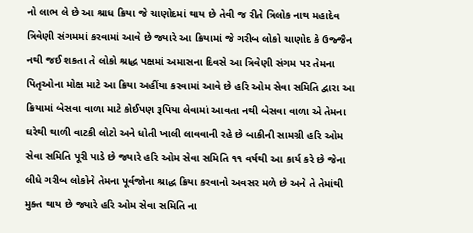નો લાભ લે છે આ શ્રાધ ક્રિયા જે ચાણોદમાં થાય છે તેવી જ રીતે ત્રિલોક નાથ મહાદેવ ત્રિવેણી સંગમમાં કરવામાં આવે છે જ્યારે આ ક્રિયામાં જે ગરીબ લોકો ચાણોદ કે ઉજ્જૈન નથી જઈ શકતા તે લોકો શ્રાદ્ધ પક્ષમાં અમાસના દિવસે આ ત્રિવેણી સંગમ પર તેમના પિતૃઓના મોક્ષ માટે આ ક્રિયા અહીંયા કરવામાં આવે છે હરિ ઓમ સેવા સમિતિ દ્વારા આ ક્રિયામાં બેસવા વાળા માટે કોઈપણ રૂપિયા લેવામાં આવતા નથી બેસવા વાળા એ તેમના ઘરેથી થાળી વાટકી લોટો અને ધોતી ખાલી લાવવાની રહે છે બાકીની સામગ્રી હરિ ઓમ સેવા સમિતિ પૂરી પાડે છે જ્યારે હરિ ઓમ સેવા સમિતિ ૧૧ વર્ષથી આ કાર્ય કરે છે જેના લીધે ગરીબ લોકોને તેમના પૂર્વજોના શ્રાદ્ધ ક્રિયા કરવાનો અવસર મળે છે અને તે તેમાંથી મુક્ત થાય છે જ્યારે હરિ ઓમ સેવા સમિતિ ના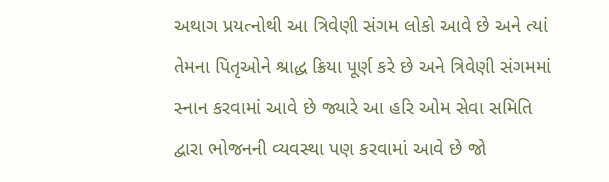અથાગ પ્રયત્નોથી આ ત્રિવેણી સંગમ લોકો આવે છે અને ત્યાં તેમના પિતૃઓને શ્રાદ્ધ ક્રિયા પૂર્ણ કરે છે અને ત્રિવેણી સંગમમાં સ્નાન કરવામાં આવે છે જ્યારે આ હરિ ઓમ સેવા સમિતિ દ્વારા ભોજનની વ્યવસ્થા પણ કરવામાં આવે છે જો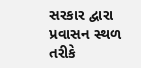સરકાર દ્વારા પ્રવાસન સ્થળ તરીકે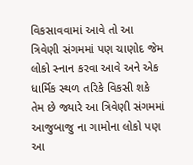વિકસાવવામાં આવે તો આ ત્રિવેણી સંગમમાં પણ ચાણોદ જેમ લોકો સ્નાન કરવા આવે અને એક ધાર્મિક સ્થળ તરિકે વિકસી શકે તેમ છે જ્યારે આ ત્રિવેણી સંગમમાં આજુબાજુ ના ગામોના લોકો પણ આ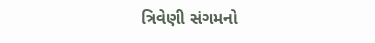ત્રિવેણી સંગમનો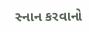સ્નાન કરવાનો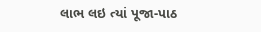લાભ લઇ ત્યાં પૂજા-પાઠ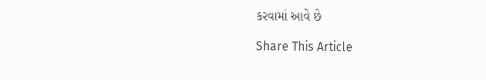કરવામાં આવે છે

Share This Article